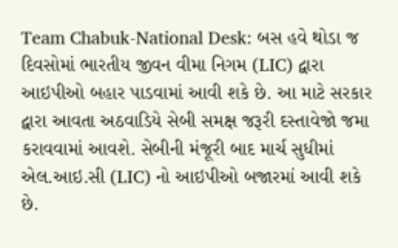Team Chabuk-National Desk: બસ હવે થોડા જ દિવસોમાં ભારતીય જીવન વીમા નિગમ (LIC) દ્વારા આઇપીઓ બહાર પાડવામાં આવી શકે છે. આ માટે સરકાર દ્વારા આવતા અઠવાડિયે સેબી સમક્ષ જરૂરી દસ્તાવેજો જમા કરાવવામાં આવશે. સેબીની મંજૂરી બાદ માર્ચ સુધીમાં એલ.આઇ.સી (LIC) નો આઇપીઓ બજારમાં આવી શકે છે.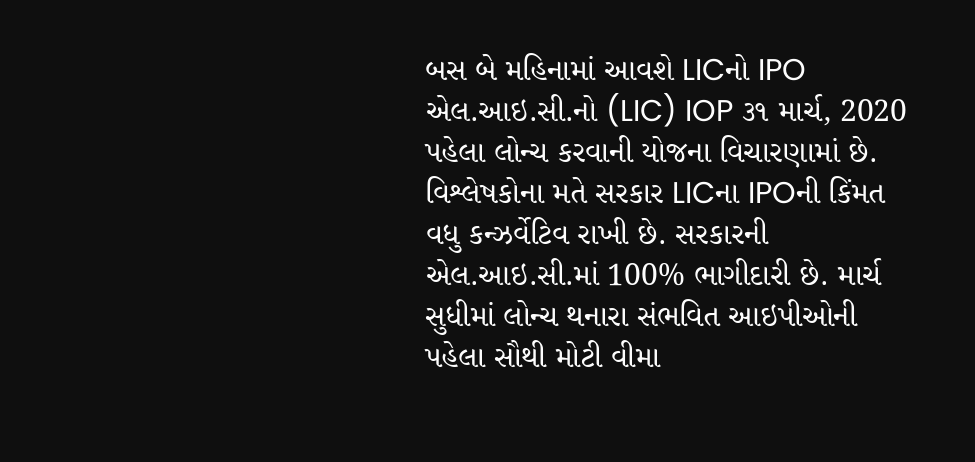બસ બે મહિનામાં આવશે LICનો IPO
એલ.આઇ.સી.નો (LIC) IOP ૩૧ માર્ચ, 2020 પહેલા લોન્ચ કરવાની યોજના વિચારણામાં છે. વિશ્લેષકોના મતે સરકાર LICના IPOની કિંમત વધુ કન્ઝર્વેટિવ રાખી છે. સરકારની એલ.આઇ.સી.માં 100% ભાગીદારી છે. માર્ચ સુધીમાં લોન્ચ થનારા સંભવિત આઇપીઓની પહેલા સૌથી મોટી વીમા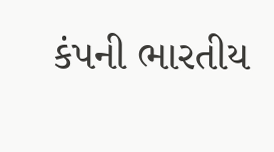કંપની ભારતીય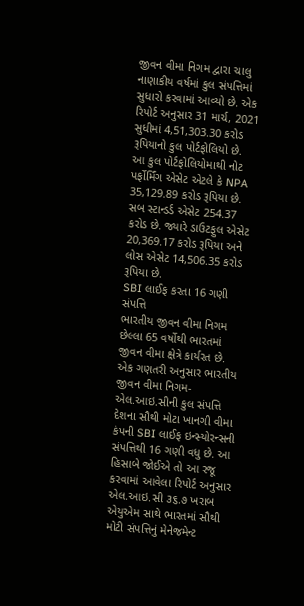જીવન વીમા નિગમ દ્વારા ચાલુ નાણાકીય વર્ષમાં કુલ સંપત્તિમાં સુધારો કરવામાં આવ્યો છે. એક રિપોર્ટ અનુસાર 31 માર્ચ, 2021 સુધીમાં 4,51,303.30 કરોડ રૂપિયાનો કુલ પોર્ટફોલિયો છે. આ કુલ પોર્ટફોલિયોમાથી નોટ પર્ફોર્મિંગ એસેટ એટલે કે NPA 35,129.89 કરોડ રૂપિયા છે. સબ સ્ટાન્ડર્ડ એસેટ 254.37 કરોડ છે. જ્યારે ડાઉટફુલ એસેટ 20,369.17 કરોડ રૂપિયા અને લોસ એસેટ 14,506.35 કરોડ રૂપિયા છે.
SBI લાઈફ કરતા 16 ગણી સંપત્તિ
ભારતીય જીવન વીમા નિગમ છેલ્લા 65 વર્ષોથી ભારતમાં જીવન વીમા ક્ષેત્રે કાર્યરત છે. એક ગણતરી અનુસાર ભારતીય જીવન વીમા નિગમ-એલ.આઇ.સીની કુલ સંપત્તિ દેશના સૌથી મોટા ખાનગી વીમા કંપની SBI લાઈફ ઇન્સ્યોરન્સની સંપત્તિથી 16 ગણી વધુ છે. આ હિસાબે જોઈએ તો આ રજૂ કરવામાં આવેલા રિપોર્ટ અનુસાર એલ.આઇ.સી ૩૬.૭ ખરાબ એયુએમ સાથે ભારતમાં સૌથી મોટી સંપત્તિનું મેનેજમેન્ટ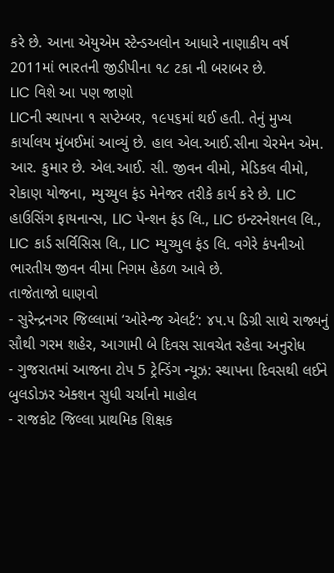કરે છે. આના એયુએમ સ્ટેન્ડઅલોન આધારે નાણાકીય વર્ષ 2011માં ભારતની જીડીપીના ૧૮ ટકા ની બરાબર છે.
LIC વિશે આ પણ જાણો
LICની સ્થાપના ૧ સપ્ટેમ્બર, ૧૯૫૬માં થઈ હતી. તેનું મુખ્ય કાર્યાલય મુંબઈમાં આવ્યું છે. હાલ એલ.આઈ.સીના ચેરમેન એમ. આર. કુમાર છે. એલ.આઈ. સી. જીવન વીમો, મેડિકલ વીમો, રોકાણ યોજના, મ્યુચ્યુલ ફંડ મેનેજર તરીકે કાર્ય કરે છે. LIC હાઉસિંગ ફાયનાન્સ, LIC પેન્શન ફંડ લિ., LIC ઇન્ટરનેશનલ લિ., LIC કાર્ડ સર્વિસિસ લિ., LIC મ્યુચ્યુલ ફંડ લિ. વગેરે કંપનીઓ ભારતીય જીવન વીમા નિગમ હેઠળ આવે છે.
તાજેતાજો ઘાણવો
- સુરેન્દ્રનગર જિલ્લામાં ‘ઓરેન્જ એલર્ટ’: ૪૫.૫ ડિગ્રી સાથે રાજ્યનું સૌથી ગરમ શહેર, આગામી બે દિવસ સાવચેત રહેવા અનુરોધ
- ગુજરાતમાં આજના ટોપ 5 ટ્રેન્ડિંગ ન્યૂઝ: સ્થાપના દિવસથી લઈને બુલડોઝર એક્શન સુધી ચર્ચાનો માહોલ
- રાજકોટ જિલ્લા પ્રાથમિક શિક્ષક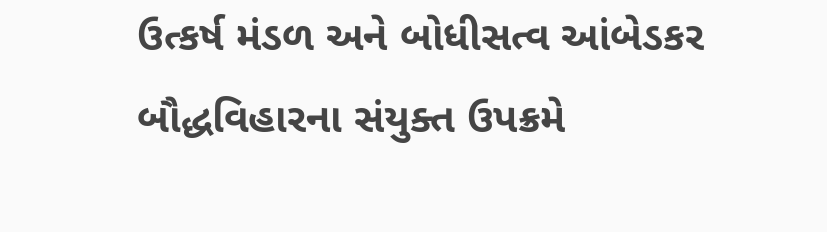ઉત્કર્ષ મંડળ અને બોધીસત્વ આંબેડકર બૌદ્ધવિહારના સંયુક્ત ઉપક્રમે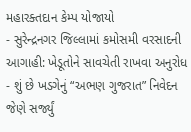મહારક્તદાન કેમ્પ યોજાયો
- સુરેન્દ્રનગર જિલ્લામાં કમોસમી વરસાદની આગાહી: ખેડૂતોને સાવચેતી રાખવા અનુરોધ
- શું છે ખડગેનું “અભણ ગુજરાત” નિવેદન જેણે સર્જ્યું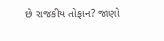છે રાજકીય તોફાન? જાણો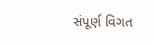સંપૂર્ણ વિગત